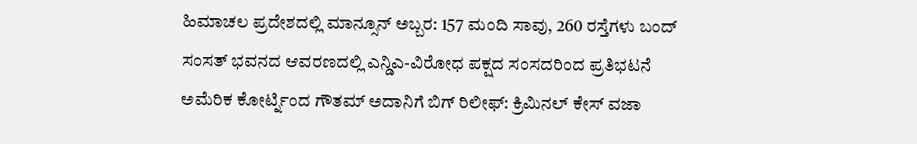ಹಿಮಾಚಲ ಪ್ರದೇಶದಲ್ಲಿ ಮಾನ್ಸೂನ್ ಅಬ್ಬರ: 157 ಮಂದಿ ಸಾವು, 260 ರಸ್ತೆಗಳು ಬಂದ್
ಸಂಸತ್ ಭವನದ ಆವರಣದಲ್ಲಿ ಎನ್ಡಿಎ-ವಿರೋಧ ಪಕ್ಷದ ಸಂಸದರಿಂದ ಪ್ರತಿಭಟನೆ
ಅಮೆರಿಕ ಕೋರ್ಟ್ನಿಂದ ಗೌತಮ್ ಅದಾನಿಗೆ ಬಿಗ್ ರಿಲೀಫ್: ಕ್ರಿಮಿನಲ್ ಕೇಸ್ ವಜಾ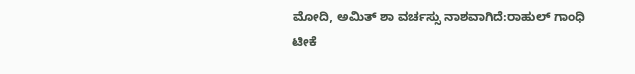ಮೋದಿ, ಅಮಿತ್ ಶಾ ವರ್ಚಸ್ಸು ನಾಶವಾಗಿದೆ:ರಾಹುಲ್ ಗಾಂಧಿ ಟೀಕೆ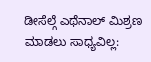ಡೀಸೆಲ್ಗೆ ಎಥೆನಾಲ್ ಮಿಶ್ರಣ ಮಾಡಲು ಸಾಧ್ಯವಿಲ್ಲ: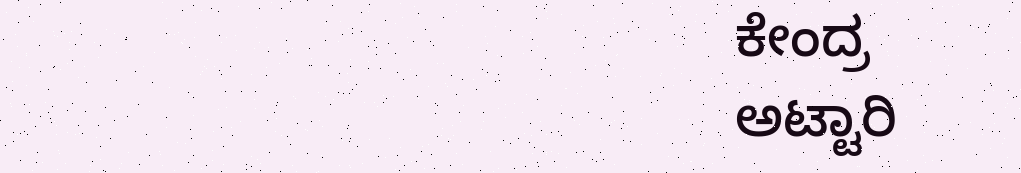ಕೇಂದ್ರ
ಅಟ್ಟಾರಿ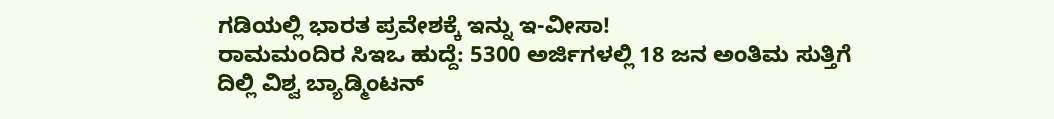ಗಡಿಯಲ್ಲಿ ಭಾರತ ಪ್ರವೇಶಕ್ಕೆ ಇನ್ನು ಇ-ವೀಸಾ!
ರಾಮಮಂದಿರ ಸಿಇಒ ಹುದ್ದೆ: 5300 ಅರ್ಜಿಗಳಲ್ಲಿ 18 ಜನ ಅಂತಿಮ ಸುತ್ತಿಗೆ
ದಿಲ್ಲಿ ವಿಶ್ವ ಬ್ಯಾಡ್ಮಿಂಟನ್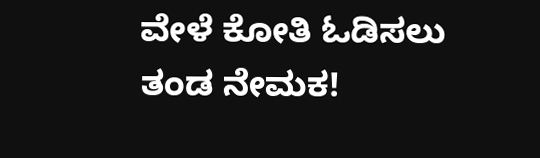ವೇಳೆ ಕೋತಿ ಓಡಿಸಲು ತಂಡ ನೇಮಕ!